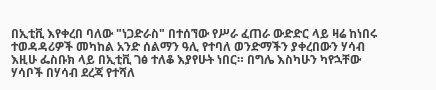በኢቲቪ እየቀረበ ባለው "ነጋድራስ" በተሰኘው የሥራ ፈጠራ ውድድር ላይ ዛሬ ከነበሩ ተወዳዳሪዎች መካከል አንድ ሰልማን ዓሊ የተባለ ወንድማችን ያቀረበውን ሃሳብ እዚሁ ፌስቡክ ላይ በኢቲቪ ገፅ ተለቆ እያየሁት ነበር። በግሌ እስካሁን ካየኋቸው ሃሳቦች በሃሳብ ደረጃ የተሻለ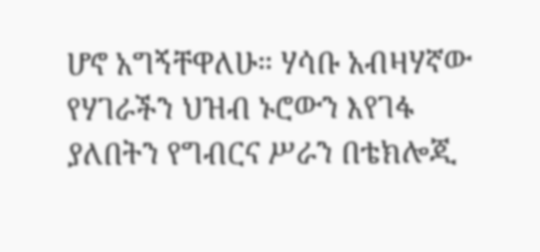ሆኖ አግኝቸዋለሁ። ሃሳቡ አብዛሃኛው የሃገራችን ህዝብ ኑሮውን እየገፋ ያለበትን የግብርና ሥራን በቴክሎጂ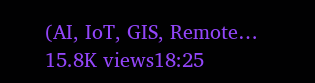(AI, IoT, GIS, Remote… 15.8K views18:25